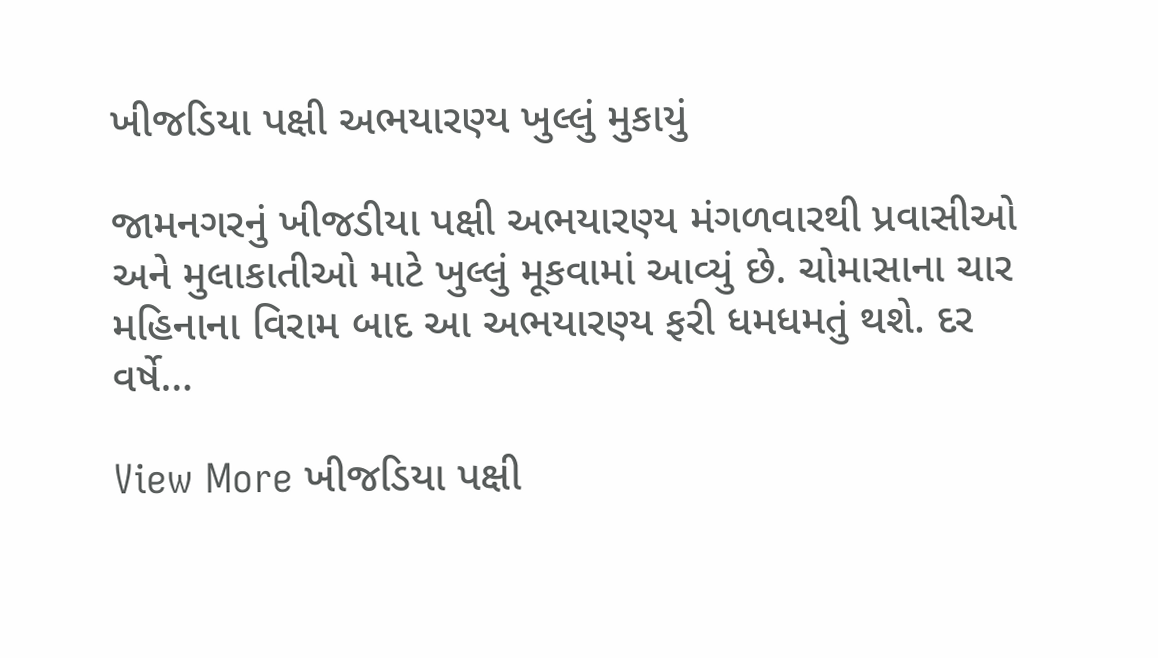ખીજડિયા પક્ષી અભયારણ્ય ખુલ્લું મુકાયું

જામનગરનું ખીજડીયા પક્ષી અભયારણ્ય મંગળવારથી પ્રવાસીઓ અને મુલાકાતીઓ માટે ખુલ્લું મૂકવામાં આવ્યું છે. ચોમાસાના ચાર મહિનાના વિરામ બાદ આ અભયારણ્ય ફરી ધમધમતું થશે. દર વર્ષે…

View More ખીજડિયા પક્ષી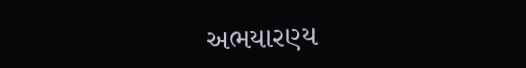અભયારણ્ય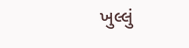ખુલ્લું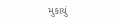મુકાયું